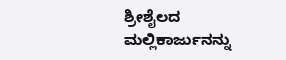ಶ್ರೀಶೈಲದ ಮಲ್ಲಿಕಾರ್ಜುನನ್ನು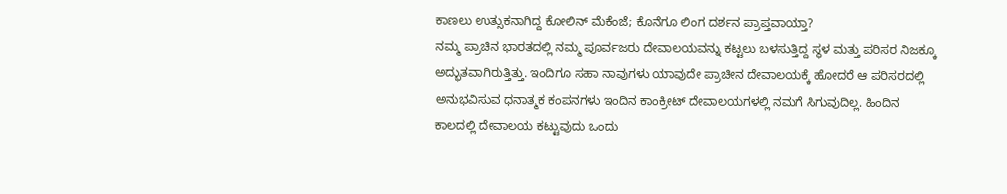ಕಾಣಲು ಉತ್ಸುಕನಾಗಿದ್ದ ಕೋಲಿನ್ ಮೆಕೆಂಜೆ; ಕೊನೆಗೂ ಲಿಂಗ ದರ್ಶನ ಪ್ರಾಪ್ತವಾಯ್ತಾ?
ನಮ್ಮ ಪ್ರಾಚಿನ ಭಾರತದಲ್ಲಿ ನಮ್ಮ ಪೂರ್ವಜರು ದೇವಾಲಯವನ್ನು ಕಟ್ಟಲು ಬಳಸುತ್ತಿದ್ದ ಸ್ಥಳ ಮತ್ತು ಪರಿಸರ ನಿಜಕ್ಕೂ ಅದ್ಭುತವಾಗಿರುತ್ತಿತ್ತು. ಇಂದಿಗೂ ಸಹಾ ನಾವುಗಳು ಯಾವುದೇ ಪ್ರಾಚೀನ ದೇವಾಲಯಕ್ಕೆ ಹೋದರೆ ಆ ಪರಿಸರದಲ್ಲಿ ಅನುಭವಿಸುವ ಧನಾತ್ಮಕ ಕಂಪನಗಳು ಇಂದಿನ ಕಾಂಕ್ರೀಟ್ ದೇವಾಲಯಗಳಲ್ಲಿ ನಮಗೆ ಸಿಗುವುದಿಲ್ಲ. ಹಿಂದಿನ ಕಾಲದಲ್ಲಿ ದೇವಾಲಯ ಕಟ್ಟುವುದು ಒಂದು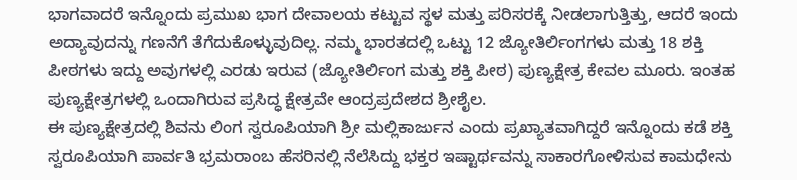ಭಾಗವಾದರೆ ಇನ್ನೊಂದು ಪ್ರಮುಖ ಭಾಗ ದೇವಾಲಯ ಕಟ್ಟುವ ಸ್ಥಳ ಮತ್ತು ಪರಿಸರಕ್ಕೆ ನೀಡಲಾಗುತ್ತಿತ್ತು, ಆದರೆ ಇಂದು ಅದ್ಯಾವುದನ್ನು ಗಣನೆಗೆ ತೆಗೆದುಕೊಳ್ಳುವುದಿಲ್ಲ. ನಮ್ಮ ಭಾರತದಲ್ಲಿ ಒಟ್ಟು 12 ಜ್ಯೋತಿರ್ಲಿಂಗಗಳು ಮತ್ತು 18 ಶಕ್ತಿ ಪೀಠಗಳು ಇದ್ದು ಅವುಗಳಲ್ಲಿ ಎರಡು ಇರುವ (ಜ್ಯೋತಿರ್ಲಿಂಗ ಮತ್ತು ಶಕ್ತಿ ಪೀಠ) ಪುಣ್ಯಕ್ಷೇತ್ರ ಕೇವಲ ಮೂರು. ಇಂತಹ ಪುಣ್ಯಕ್ಷೇತ್ರಗಳಲ್ಲಿ ಒಂದಾಗಿರುವ ಪ್ರಸಿದ್ಧ ಕ್ಷೇತ್ರವೇ ಆಂದ್ರಪ್ರದೇಶದ ಶ್ರೀಶೈಲ.
ಈ ಪುಣ್ಯಕ್ಷೇತ್ರದಲ್ಲಿ ಶಿವನು ಲಿಂಗ ಸ್ವರೂಪಿಯಾಗಿ ಶ್ರೀ ಮಲ್ಲಿಕಾರ್ಜುನ ಎಂದು ಪ್ರಖ್ಯಾತವಾಗಿದ್ದರೆ ಇನ್ನೊಂದು ಕಡೆ ಶಕ್ತಿ ಸ್ವರೂಪಿಯಾಗಿ ಪಾರ್ವತಿ ಭ್ರಮರಾಂಬ ಹೆಸರಿನಲ್ಲಿ ನೆಲೆಸಿದ್ದು ಭಕ್ತರ ಇಷ್ಟಾರ್ಥವನ್ನು ಸಾಕಾರಗೋಳಿಸುವ ಕಾಮಧೇನು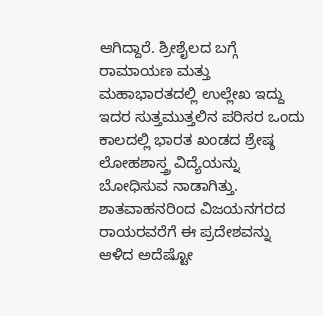ಆಗಿದ್ದಾರೆ. ಶ್ರೀಶೈಲದ ಬಗ್ಗೆ ರಾಮಾಯಣ ಮತ್ತು ಮಹಾಭಾರತದಲ್ಲಿ ಉಲ್ಲೇಖ ಇದ್ದು ಇದರ ಸುತ್ತಮುತ್ತಲಿನ ಪರಿಸರ ಒಂದು ಕಾಲದಲ್ಲಿ ಭಾರತ ಖಂಡದ ಶ್ರೇಷ್ಠ ಲೋಹಶಾಸ್ತ್ರ ವಿದ್ಯೆಯನ್ನು ಬೋಧಿಸುವ ನಾಡಾಗಿತ್ತು. ಶಾತವಾಹನರಿಂದ ವಿಜಯನಗರದ ರಾಯರವರೆಗೆ ಈ ಪ್ರದೇಶವನ್ನು ಆಳಿದ ಅದೆಷ್ಟೋ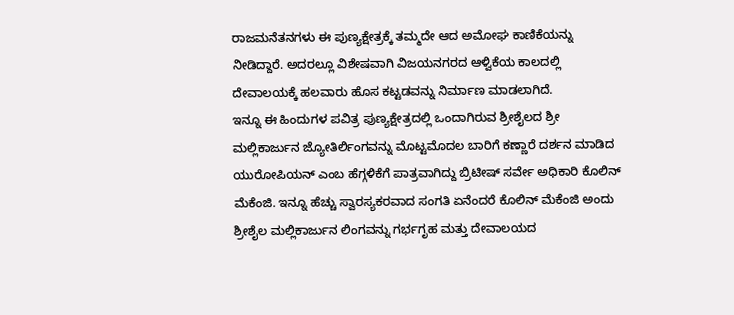ರಾಜಮನೆತನಗಳು ಈ ಪುಣ್ಯಕ್ಷೇತ್ರಕ್ಕೆ ತಮ್ಮದೇ ಆದ ಅಮೋಘ ಕಾಣಿಕೆಯನ್ನು ನೀಡಿದ್ದಾರೆ. ಅದರಲ್ಲೂ ವಿಶೇಷವಾಗಿ ವಿಜಯನಗರದ ಆಳ್ವಿಕೆಯ ಕಾಲದಲ್ಲಿ ದೇವಾಲಯಕ್ಕೆ ಹಲವಾರು ಹೊಸ ಕಟ್ಟಡವನ್ನು ನಿರ್ಮಾಣ ಮಾಡಲಾಗಿದೆ.
ಇನ್ನೂ ಈ ಹಿಂದುಗಳ ಪವಿತ್ರ ಪುಣ್ಯಕ್ಷೇತ್ರದಲ್ಲಿ ಒಂದಾಗಿರುವ ಶ್ರೀಶೈಲದ ಶ್ರೀ ಮಲ್ಲಿಕಾರ್ಜುನ ಜ್ಯೋತಿರ್ಲಿಂಗವನ್ನು ಮೊಟ್ಟಮೊದಲ ಬಾರಿಗೆ ಕಣ್ಣಾರೆ ದರ್ಶನ ಮಾಡಿದ ಯುರೋಪಿಯನ್ ಎಂಬ ಹೆಗ್ಗಳಿಕೆಗೆ ಪಾತ್ರವಾಗಿದ್ದು ಬ್ರಿಟೀಷ್ ಸರ್ವೇ ಅಧಿಕಾರಿ ಕೊಲಿನ್ ಮೆಕೆಂಜಿ. ಇನ್ನೂ ಹೆಚ್ಚು ಸ್ವಾರಸ್ಯಕರವಾದ ಸಂಗತಿ ಏನೆಂದರೆ ಕೊಲಿನ್ ಮೆಕೆಂಜಿ ಅಂದು ಶ್ರೀಶೈಲ ಮಲ್ಲಿಕಾರ್ಜುನ ಲಿಂಗವನ್ನು ಗರ್ಭಗೃಹ ಮತ್ತು ದೇವಾಲಯದ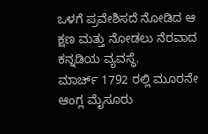ಒಳಗೆ ಪ್ರವೇಶಿಸದೆ ನೋಡಿದ ಆ ಕ್ಷಣ ಮತ್ತು ನೋಡಲು ನೆರವಾದ ಕನ್ನಡಿಯ ವ್ಯವಸ್ಥೆ.
ಮಾರ್ಚ್ 1792 ರಲ್ಲಿ ಮೂರನೇ ಆಂಗ್ಲ ಮೈಸೂರು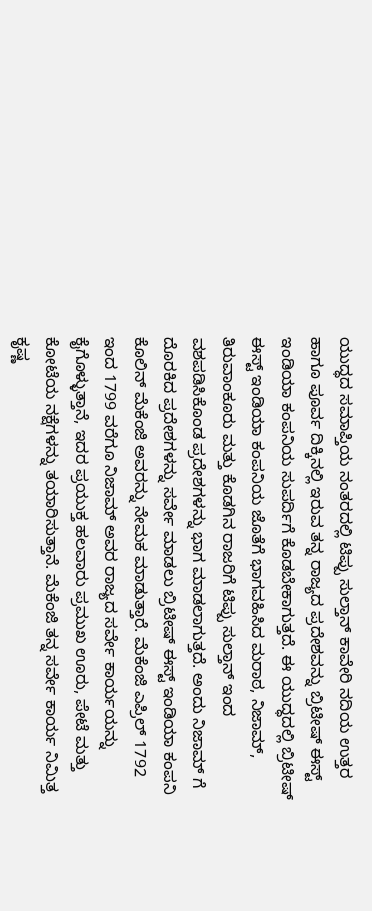ಯುದ್ಧದ ಸಮಾಪ್ತಿಯ ನಂತರದಲ್ಲಿ ಟಿಪ್ಪು ಸುಲ್ತಾನ್ ಕಾವೇರಿ ನದಿಯ ಉತ್ತರ ಹಾಗೂ ಪೂರ್ವ ದಿಕ್ಕಿನಲ್ಲಿ ಇರುವ ತನ್ನ ರಾಜ್ಯದ ಪ್ರದೇಶವನ್ನು ಬ್ರಿಟೀಷ್ ಈಸ್ಟ್ ಇಂಡಿಯಾ ಕಂಪನಿಯ ಸುಪರ್ದಿಗೆ ಕೊಡಬೇಕಾಗುತ್ತದೆ. ಈ ಯುದ್ಧದಲ್ಲಿ ಬ್ರಿಟೀಷ್ ಈಸ್ಟ್ ಇಂಡಿಯಾ ಕಂಪನಿಯ ಜೊತೆಗೆ ಭಾಗವಹಿಸಿದ ಮರಾಠ, ನಿಜಾಮ್, ತಿರುವಾಂಕೂರು ಮತ್ತು ಕೊಡಗಿನ ರಾಜರಿಗೆ ಟಿಪ್ಪು ಸುಲ್ತಾನ್ ಇಂದ ವಶಪಡಿಸಿಕೊಂಡ ಪ್ರದೇಶಗಳನ್ನು ಭಾಗ ಮಾಡಲಾಗುತ್ತದೆ. ಅಂದು ನಿಜಾಮ್ ಗೆ ದೊರಕಿದ ಪ್ರದೇಶಗಳನ್ನು ಸರ್ವೇ ಮಾಡಲು ಬ್ರಿಟೀಷ್ ಈಸ್ಟ್ ಇಂಡಿಯಾ ಕಂಪನಿ ಕೊಲಿನ್ ಮೆಕೆಂಜಿ ಅವರನ್ನು ನೇಮಕ ಮಾಡುತ್ತಾರೆ. ಮೆಕೆಂಜಿ ಎಪ್ರಿಲ್ 1792 ಇಂದ 1799 ವರೆಗೂ ನಿಜಾಮ್ ಅವರ ರಾಜ್ಯದ ಸರ್ವೇ ಕಾರ್ಯಯನ್ನು ಕೈಗೊಳ್ಳುತ್ತಾನೆ, ಇದರ ಪ್ರಯುಕ್ತ ಹಲವಾರು ಪ್ರಮುಖ ಊರು, ಪೇಟೆ ಮತ್ತು ಕೋಟೆಯ ನಕ್ಷೆಗಳನ್ನು ತಯಾರಿಸುತ್ತಾನೆ. ಮೆಕೆಂಜಿ ತನ್ನ ಸರ್ವೇ ಕಾರ್ಯ ನಿಮಿತ್ತ ಕೃಷ್ಣ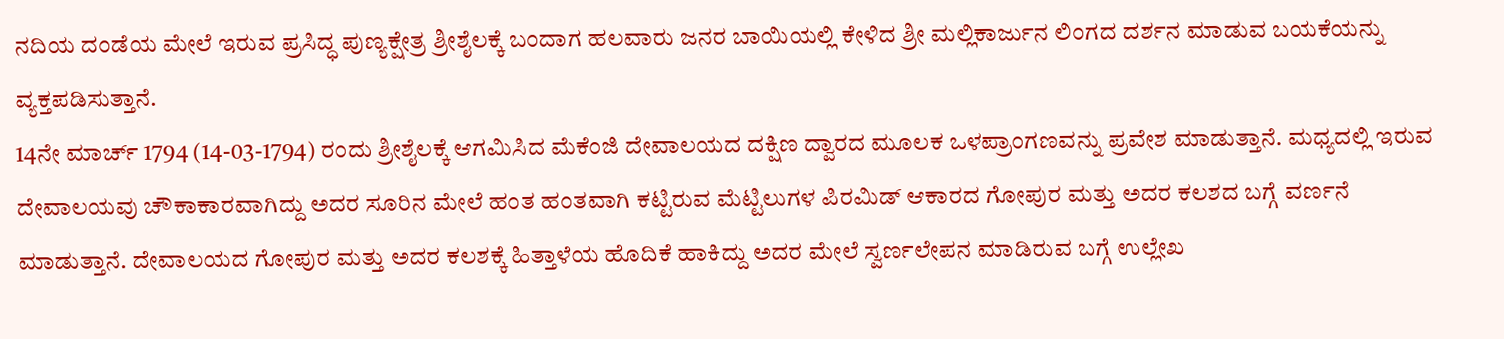ನದಿಯ ದಂಡೆಯ ಮೇಲೆ ಇರುವ ಪ್ರಸಿದ್ಧ ಪುಣ್ಯಕ್ಷೇತ್ರ ಶ್ರೀಶೈಲಕ್ಕೆ ಬಂದಾಗ ಹಲವಾರು ಜನರ ಬಾಯಿಯಲ್ಲಿ ಕೇಳಿದ ಶ್ರೀ ಮಲ್ಲಿಕಾರ್ಜುನ ಲಿಂಗದ ದರ್ಶನ ಮಾಡುವ ಬಯಕೆಯನ್ನು ವ್ಯಕ್ತಪಡಿಸುತ್ತಾನೆ.
14ನೇ ಮಾರ್ಚ್ 1794 (14-03-1794) ರಂದು ಶ್ರೀಶೈಲಕ್ಕೆ ಆಗಮಿಸಿದ ಮೆಕೆಂಜಿ ದೇವಾಲಯದ ದಕ್ಷಿಣ ದ್ವಾರದ ಮೂಲಕ ಒಳಪ್ರಾಂಗಣವನ್ನು ಪ್ರವೇಶ ಮಾಡುತ್ತಾನೆ. ಮಧ್ಯದಲ್ಲಿ ಇರುವ ದೇವಾಲಯವು ಚೌಕಾಕಾರವಾಗಿದ್ದು ಅದರ ಸೂರಿನ ಮೇಲೆ ಹಂತ ಹಂತವಾಗಿ ಕಟ್ಟಿರುವ ಮೆಟ್ಟಿಲುಗಳ ಪಿರಮಿಡ್ ಆಕಾರದ ಗೋಪುರ ಮತ್ತು ಅದರ ಕಲಶದ ಬಗ್ಗೆ ವರ್ಣನೆ ಮಾಡುತ್ತಾನೆ. ದೇವಾಲಯದ ಗೋಪುರ ಮತ್ತು ಅದರ ಕಲಶಕ್ಕೆ ಹಿತ್ತಾಳೆಯ ಹೊದಿಕೆ ಹಾಕಿದ್ದು ಅದರ ಮೇಲೆ ಸ್ವರ್ಣಲೇಪನ ಮಾಡಿರುವ ಬಗ್ಗೆ ಉಲ್ಲೇಖ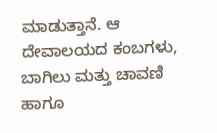ಮಾಡುತ್ತಾನೆ. ಆ ದೇವಾಲಯದ ಕಂಬಗಳು, ಬಾಗಿಲು ಮತ್ತು ಚಾವಣಿ ಹಾಗೂ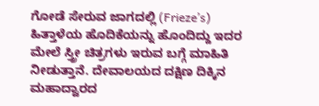ಗೋಡೆ ಸೇರುವ ಜಾಗದಲ್ಲಿ (Frieze’s) ಹಿತ್ತಾಳೆಯ ಹೊದಿಕೆಯನ್ನು ಹೊಂದಿದ್ದು ಇದರ ಮೇಲೆ ಸ್ತ್ರೀ ಚಿತ್ರಗಳು ಇರುವ ಬಗ್ಗೆ ಮಾಹಿತಿ ನೀಡುತ್ತಾನೆ. ದೇವಾಲಯದ ದಕ್ಷಿಣ ದಿಕ್ಕಿನ ಮಹಾದ್ವಾರದ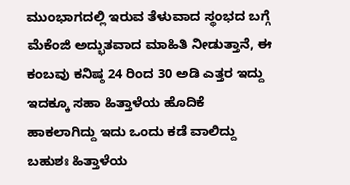ಮುಂಭಾಗದಲ್ಲಿ ಇರುವ ತೆಳುವಾದ ಸ್ಥಂಭದ ಬಗ್ಗೆ ಮೆಕೆಂಜಿ ಅದ್ಭುತವಾದ ಮಾಹಿತಿ ನೀಡುತ್ತಾನೆ, ಈ ಕಂಬವು ಕನಿಷ್ಠ 24 ರಿಂದ 30 ಅಡಿ ಎತ್ತರ ಇದ್ದು ಇದಕ್ಕೂ ಸಹಾ ಹಿತ್ತಾಳೆಯ ಹೊದಿಕೆ ಹಾಕಲಾಗಿದ್ದು ಇದು ಒಂದು ಕಡೆ ವಾಲಿದ್ದು ಬಹುಶಃ ಹಿತ್ತಾಳೆಯ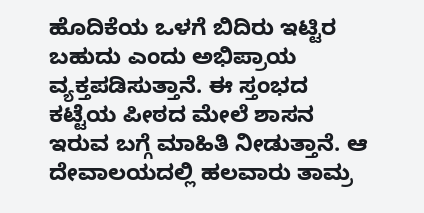ಹೊದಿಕೆಯ ಒಳಗೆ ಬಿದಿರು ಇಟ್ಟಿರ ಬಹುದು ಎಂದು ಅಭಿಪ್ರಾಯ ವ್ಯಕ್ತಪಡಿಸುತ್ತಾನೆ. ಈ ಸ್ತಂಭದ ಕಟ್ಟೆಯ ಪೀಠದ ಮೇಲೆ ಶಾಸನ ಇರುವ ಬಗ್ಗೆ ಮಾಹಿತಿ ನೀಡುತ್ತಾನೆ. ಆ ದೇವಾಲಯದಲ್ಲಿ ಹಲವಾರು ತಾಮ್ರ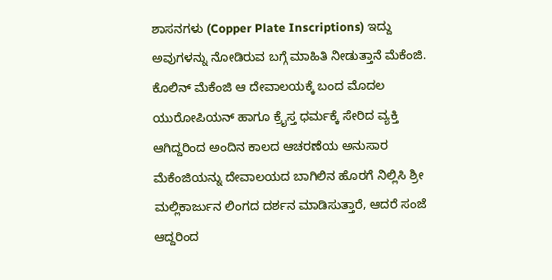ಶಾಸನಗಳು (Copper Plate Inscriptions) ಇದ್ದು ಅವುಗಳನ್ನು ನೋಡಿರುವ ಬಗ್ಗೆ ಮಾಹಿತಿ ನೀಡುತ್ತಾನೆ ಮೆಕೆಂಜಿ.
ಕೊಲಿನ್ ಮೆಕೆಂಜಿ ಆ ದೇವಾಲಯಕ್ಕೆ ಬಂದ ಮೊದಲ ಯುರೋಪಿಯನ್ ಹಾಗೂ ಕ್ರೈಸ್ತ ಧರ್ಮಕ್ಕೆ ಸೇರಿದ ವ್ಯಕ್ತಿ ಆಗಿದ್ದರಿಂದ ಅಂದಿನ ಕಾಲದ ಆಚರಣೆಯ ಅನುಸಾರ ಮೆಕೆಂಜಿಯನ್ನು ದೇವಾಲಯದ ಬಾಗಿಲಿನ ಹೊರಗೆ ನಿಲ್ಲಿಸಿ ಶ್ರೀ ಮಲ್ಲಿಕಾರ್ಜುನ ಲಿಂಗದ ದರ್ಶನ ಮಾಡಿಸುತ್ತಾರೆ, ಆದರೆ ಸಂಜೆ ಆದ್ದರಿಂದ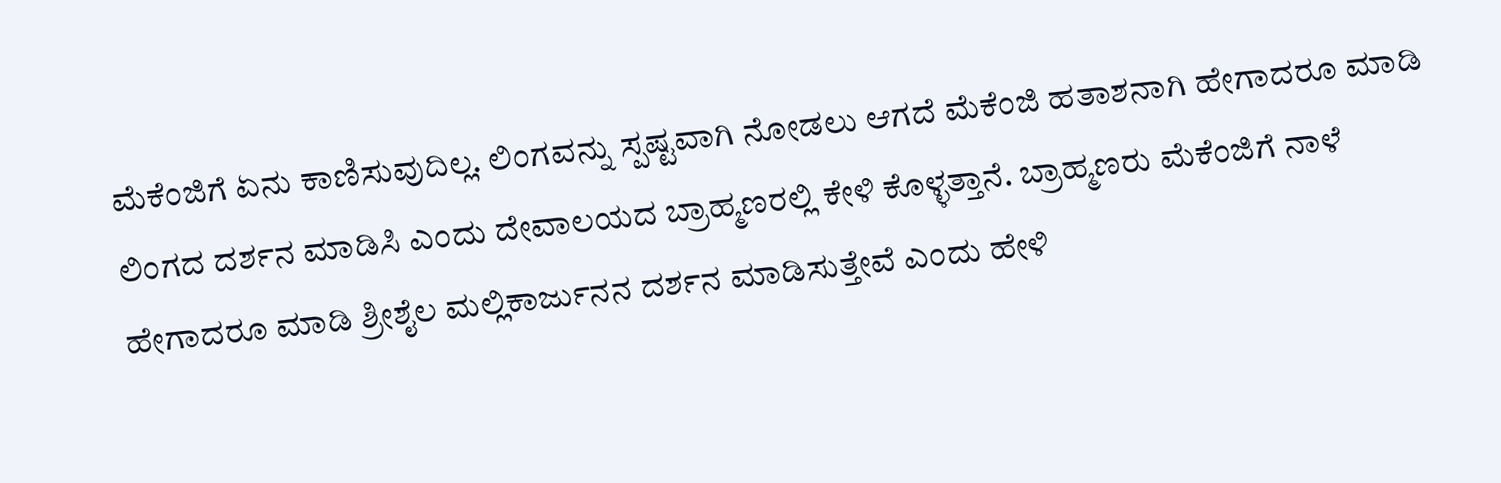ಮೆಕೆಂಜಿಗೆ ಏನು ಕಾಣಿಸುವುದಿಲ್ಲ. ಲಿಂಗವನ್ನು ಸ್ಪಷ್ಟವಾಗಿ ನೋಡಲು ಆಗದೆ ಮೆಕೆಂಜಿ ಹತಾಶನಾಗಿ ಹೇಗಾದರೂ ಮಾಡಿ ಲಿಂಗದ ದರ್ಶನ ಮಾಡಿಸಿ ಎಂದು ದೇವಾಲಯದ ಬ್ರಾಹ್ಮಣರಲ್ಲಿ ಕೇಳಿ ಕೊಳ್ಳತ್ತಾನೆ. ಬ್ರಾಹ್ಮಣರು ಮೆಕೆಂಜಿಗೆ ನಾಳೆ ಹೇಗಾದರೂ ಮಾಡಿ ಶ್ರೀಶೈಲ ಮಲ್ಲಿಕಾರ್ಜುನನ ದರ್ಶನ ಮಾಡಿಸುತ್ತೇವೆ ಎಂದು ಹೇಳಿ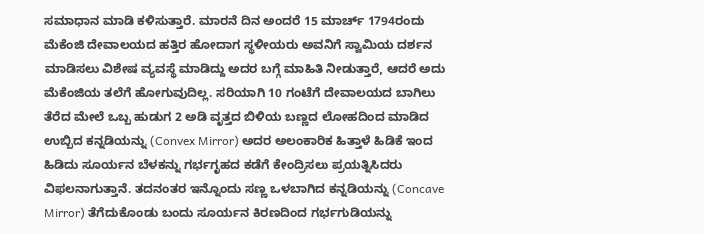ಸಮಾಧಾನ ಮಾಡಿ ಕಳಿಸುತ್ತಾರೆ. ಮಾರನೆ ದಿನ ಅಂದರೆ 15 ಮಾರ್ಚ್ 1794ರಂದು ಮೆಕೆಂಜಿ ದೇವಾಲಯದ ಹತ್ತಿರ ಹೋದಾಗ ಸ್ಥಳೀಯರು ಅವನಿಗೆ ಸ್ವಾಮಿಯ ದರ್ಶನ ಮಾಡಿಸಲು ವಿಶೇಷ ವ್ಯವಸ್ಥೆ ಮಾಡಿದ್ದು ಅದರ ಬಗ್ಗೆ ಮಾಹಿತಿ ನೀಡುತ್ತಾರೆ, ಆದರೆ ಅದು ಮೆಕೆಂಜಿಯ ತಲೆಗೆ ಹೋಗುವುದಿಲ್ಲ. ಸರಿಯಾಗಿ 10 ಗಂಟೆಗೆ ದೇವಾಲಯದ ಬಾಗಿಲು ತೆರೆದ ಮೇಲೆ ಒಬ್ಬ ಹುಡುಗ 2 ಅಡಿ ವೃತ್ತದ ಬಿಳಿಯ ಬಣ್ಣದ ಲೋಹದಿಂದ ಮಾಡಿದ ಉಬ್ಬಿದ ಕನ್ನಡಿಯನ್ನು (Convex Mirror) ಅದರ ಅಲಂಕಾರಿಕ ಹಿತ್ತಾಳೆ ಹಿಡಿಕೆ ಇಂದ ಹಿಡಿದು ಸೂರ್ಯನ ಬೆಳಕನ್ನು ಗರ್ಭಗೃಹದ ಕಡೆಗೆ ಕೇಂದ್ರಿಸಲು ಪ್ರಯತ್ನಿಸಿದರು ವಿಫಲನಾಗುತ್ತಾನೆ. ತದನಂತರ ಇನ್ನೊಂದು ಸಣ್ಣ ಒಳಬಾಗಿದ ಕನ್ನಡಿಯನ್ನು (Concave Mirror) ತೆಗೆದುಕೊಂಡು ಬಂದು ಸೂರ್ಯನ ಕಿರಣದಿಂದ ಗರ್ಭಗುಡಿಯನ್ನು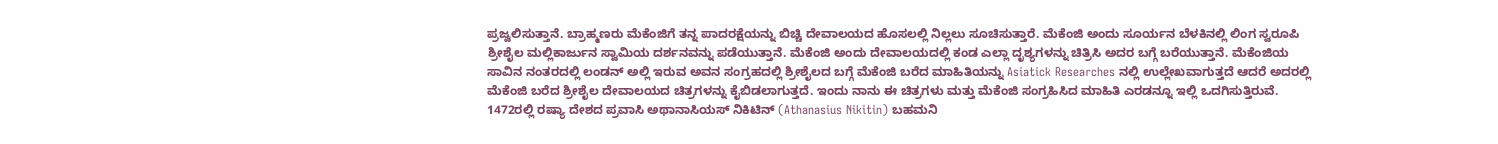ಪ್ರಜ್ವಲಿಸುತ್ತಾನೆ. ಬ್ರಾಹ್ಮಣರು ಮೆಕೆಂಜಿಗೆ ತನ್ನ ಪಾದರಕ್ಷೆಯನ್ನು ಬಿಚ್ಚಿ ದೇವಾಲಯದ ಹೊಸಲಲ್ಲಿ ನಿಲ್ಲಲು ಸೂಚಿಸುತ್ತಾರೆ. ಮೆಕೆಂಜಿ ಅಂದು ಸೂರ್ಯನ ಬೆಳಕಿನಲ್ಲಿ ಲಿಂಗ ಸ್ವರೂಪಿ ಶ್ರೀಶೈಲ ಮಲ್ಲಿಕಾರ್ಜುನ ಸ್ವಾಮಿಯ ದರ್ಶನವನ್ನು ಪಡೆಯುತ್ತಾನೆ. ಮೆಕೆಂಜಿ ಅಂದು ದೇವಾಲಯದಲ್ಲಿ ಕಂಡ ಎಲ್ಲಾ ದೃಶ್ಯಗಳನ್ನು ಚಿತ್ರಿಸಿ ಅದರ ಬಗ್ಗೆ ಬರೆಯುತ್ತಾನೆ. ಮೆಕೆಂಜಿಯ ಸಾವಿನ ನಂತರದಲ್ಲಿ ಲಂಡನ್ ಅಲ್ಲಿ ಇರುವ ಅವನ ಸಂಗ್ರಹದಲ್ಲಿ ಶ್ರೀಶೈಲದ ಬಗ್ಗೆ ಮೆಕೆಂಜಿ ಬರೆದ ಮಾಹಿತಿಯನ್ನು Asiatick Researches ನಲ್ಲಿ ಉಲ್ಲೇಖವಾಗುತ್ತದೆ ಆದರೆ ಅದರಲ್ಲಿ ಮೆಕೆಂಜಿ ಬರೆದ ಶ್ರೀಶೈಲ ದೇವಾಲಯದ ಚಿತ್ರಗಳನ್ನು ಕೈಬಿಡಲಾಗುತ್ತದೆ. ಇಂದು ನಾನು ಈ ಚಿತ್ರಗಳು ಮತ್ತು ಮೆಕೆಂಜಿ ಸಂಗ್ರಹಿಸಿದ ಮಾಹಿತಿ ಎರಡನ್ನೂ ಇಲ್ಲಿ ಒದಗಿಸುತ್ತಿರುವೆ.
1472ರಲ್ಲಿ ರಷ್ಯಾ ದೇಶದ ಪ್ರವಾಸಿ ಅಥಾನಾಸಿಯಸ್ ನಿಕಿಟಿನ್ (Athanasius Nikitin) ಬಹಮನಿ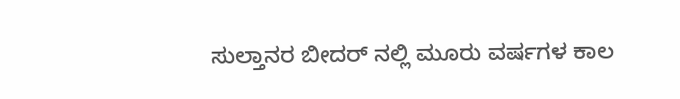ಸುಲ್ತಾನರ ಬೀದರ್ ನಲ್ಲಿ ಮೂರು ವರ್ಷಗಳ ಕಾಲ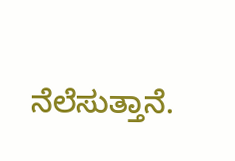ನೆಲೆಸುತ್ತಾನೆ.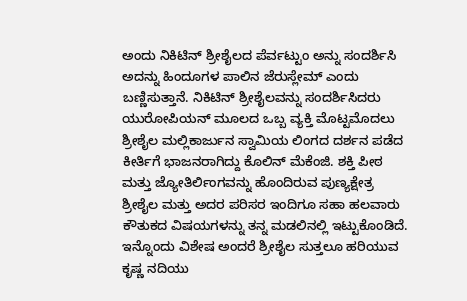ಅಂದು ನಿಕಿಟಿನ್ ಶ್ರೀಶೈಲದ ಪೆರ್ವಟ್ಟುಂ ಅನ್ನು ಸಂದರ್ಶಿಸಿ ಅದನ್ನು ಹಿಂದೂಗಳ ಪಾಲಿನ ಜೆರುಸ್ಲೇಮ್ ಎಂದು ಬಣ್ಣಿಸುತ್ತಾನೆ. ನಿಕಿಟಿನ್ ಶ್ರೀಶೈಲವನ್ನು ಸಂದರ್ಶಿಸಿದರು ಯುರೋಪಿಯನ್ ಮೂಲದ ಒಬ್ಬ ವ್ಯಕ್ತಿ ಮೊಟ್ಟಮೊದಲು ಶ್ರೀಶೈಲ ಮಲ್ಲಿಕಾರ್ಜುನ ಸ್ವಾಮಿಯ ಲಿಂಗದ ದರ್ಶನ ಪಡೆದ ಕೀರ್ತಿಗೆ ಭಾಜನರಾಗಿದ್ದು ಕೊಲಿನ್ ಮೆಕೆಂಜಿ. ಶಕ್ತಿ ಪೀಠ ಮತ್ತು ಜ್ಯೋತಿರ್ಲಿಂಗವನ್ನು ಹೊಂದಿರುವ ಪುಣ್ಯಕ್ಷೇತ್ರ ಶ್ರೀಶೈಲ ಮತ್ತು ಅದರ ಪರಿಸರ ಇಂದಿಗೂ ಸಹಾ ಹಲವಾರು ಕೌತುಕದ ವಿಷಯಗಳನ್ನು ತನ್ನ ಮಡಲಿನಲ್ಲಿ ಇಟ್ಟುಕೊಂಡಿದೆ. ಇನ್ನೊಂದು ವಿಶೇಷ ಅಂದರೆ ಶ್ರೀಶೈಲ ಸುತ್ತಲೂ ಹರಿಯುವ ಕೃಷ್ಣ ನದಿಯು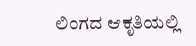ಲಿಂಗದ ಆಕೃತಿಯಲ್ಲಿ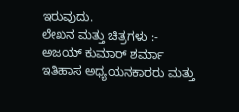ಇರುವುದು.
ಲೇಖನ ಮತ್ತು ಚಿತ್ರಗಳು :-
ಅಜಯ್ ಕುಮಾರ್ ಶರ್ಮಾ
ಇತಿಹಾಸ ಅಧ್ಯಯನಕಾರರು ಮತ್ತು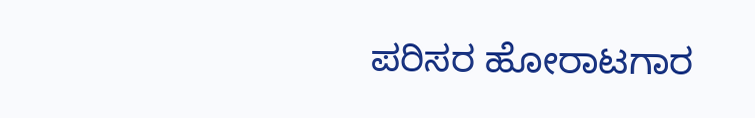ಪರಿಸರ ಹೋರಾಟಗಾರ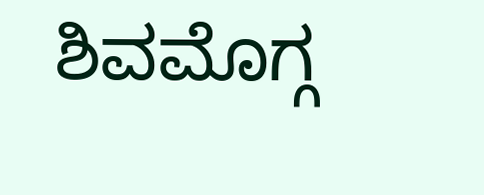ಶಿವಮೊಗ್ಗ